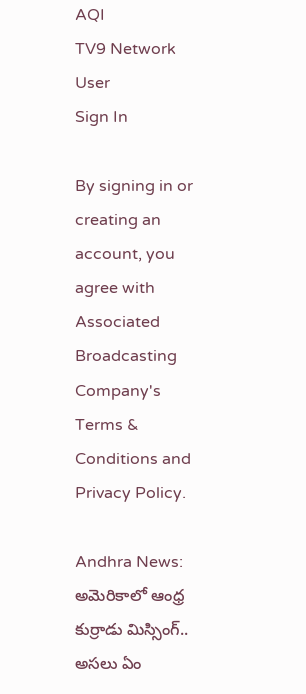AQI
TV9 Network
User
Sign In

By signing in or creating an account, you agree with Associated Broadcasting Company's Terms & Conditions and Privacy Policy.

Andhra News: అమెరికాలో ఆంధ్ర కుర్రాడు మిస్సింగ్.. అసలు ఏం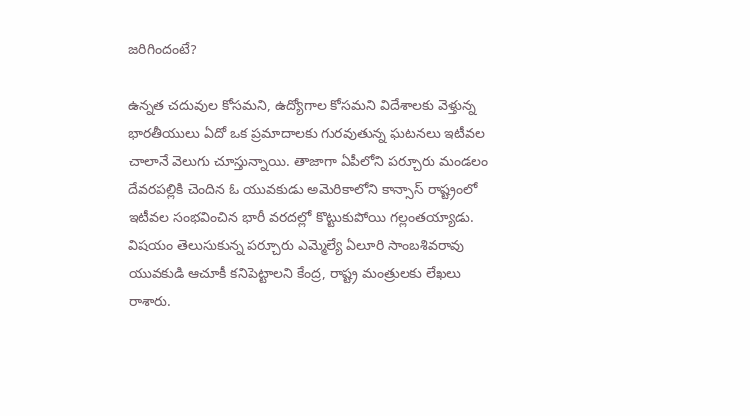జరిగిందంటే?

ఉన్నత చదువుల కోసమని, ఉద్యోగాల కోసమని విదేశాలకు వెళ్తున్న భారతీయులు ఏదో ఒక ప్రమాదాలకు గురవుతున్న ఘటనలు ఇటీవల చాలానే వెలుగు చూస్తున్నాయి. తాజాగా ఏపీలోని పర్చూరు మండలం దేవరపల్లికి చెందిన ఓ యువకుడు అమెరికాలోని కాన్సాస్ రాష్ట్రంలో ఇటీవల సంభవించిన భారీ వరదల్లో కొట్టుకుపోయి గల్లంతయ్యాడు. విషయం తెలుసుకున్న పర్చూరు ఎమ్మెల్యే ఏలూరి సాంబశివరావు యువకుడి ఆచూకీ కనిపెట్టాలని కేంద్ర, రాష్ట్ర మంత్రులకు లేఖలు రాశారు.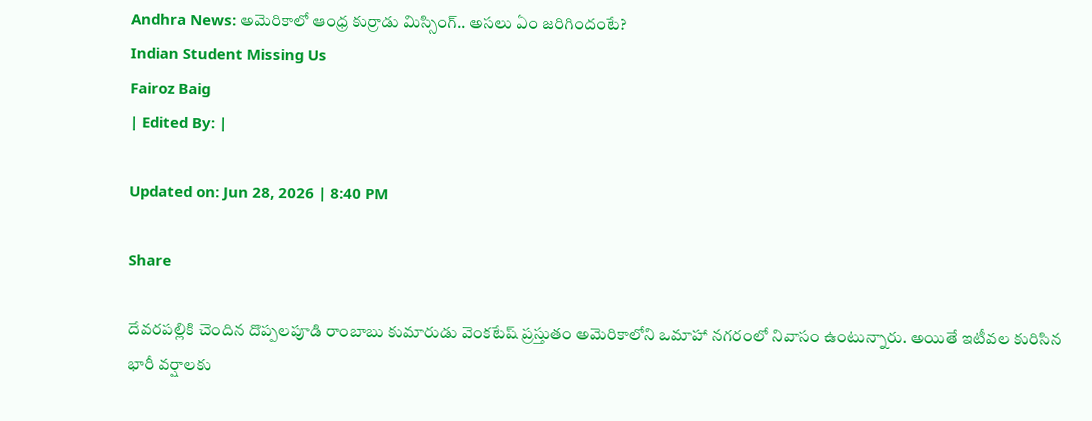Andhra News: అమెరికాలో ఆంధ్ర కుర్రాడు మిస్సింగ్.. అసలు ఏం జరిగిందంటే?
Indian Student Missing Us
Fairoz Baig
| Edited By: |

Updated on: Jun 28, 2026 | 8:40 PM

Share

దేవరపల్లికి చెందిన దొప్పలపూడి రాంబాబు కుమారుడు వెంకటేష్ ప్రస్తుతం అమెరికాలోని ఒమాహా నగరంలో నివాసం ఉంటున్నారు. అయితే ఇటీవల కురిసిన భారీ వర్షాలకు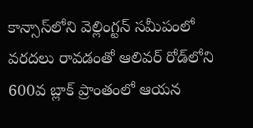కాన్సాస్‌లోని వెల్లింగ్టన్ సమీపంలో వరదలు రావడంతో ఆలివర్ రోడ్‌లోని 600వ బ్లాక్ ప్రాంతంలో ఆయన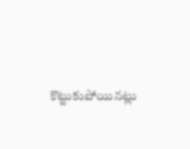కొట్టుకుపోయినట్లు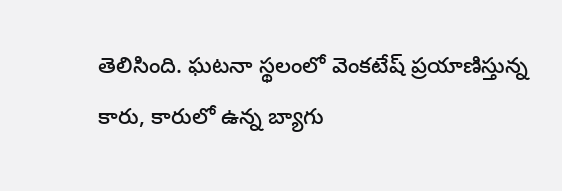తెలిసింది. ఘటనా స్థలంలో వెంకటేష్ ప్రయాణిస్తున్న కారు, కారులో ఉన్న బ్యాగు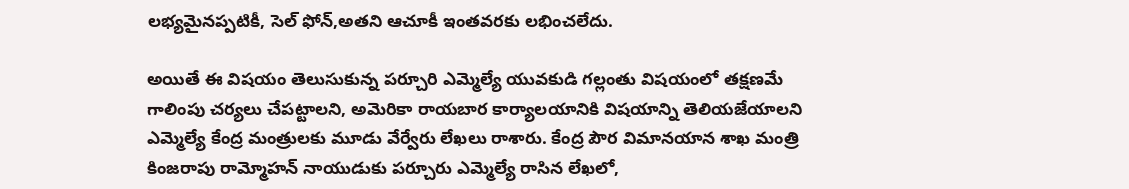లభ్యమైనప్పటికీ, సెల్ ఫోన్,అతని ఆచూకీ ఇంతవరకు లభించలేదు.

అయితే ఈ విషయం తెలుసుకున్న పర్చూరి ఎమ్మెల్యే యువకుడి గల్లంతు విషయంలో తక్షణమే గాలింపు చర్యలు చేపట్టాలని, అమెరికా రాయబార కార్యాలయానికి విషయాన్ని తెలియజేయాలని ఎమ్మెల్యే కేంద్ర మంత్రులకు మూడు వేర్వేరు లేఖలు రాశారు. కేంద్ర పౌర విమానయాన శాఖ మంత్రి కింజరాపు రామ్మోహన్ నాయుడుకు పర్చూరు ఎమ్మెల్యే రాసిన లేఖలో,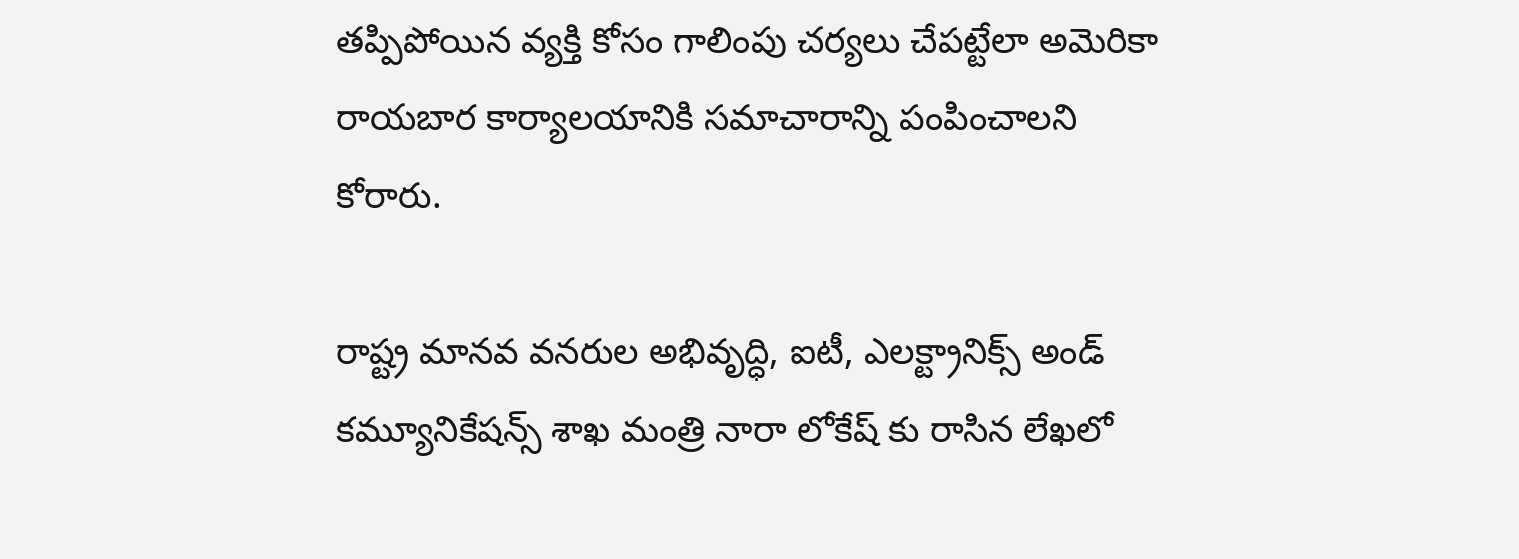తప్పిపోయిన వ్యక్తి కోసం గాలింపు చర్యలు చేపట్టేలా అమెరికా రాయబార కార్యాలయానికి సమాచారాన్ని పంపించాలని కోరారు.

రాష్ట్ర మానవ వనరుల అభివృద్ధి, ఐటీ, ఎలక్ట్రానిక్స్ అండ్ కమ్యూనికేషన్స్ శాఖ మంత్రి నారా లోకేష్ కు రాసిన లేఖలో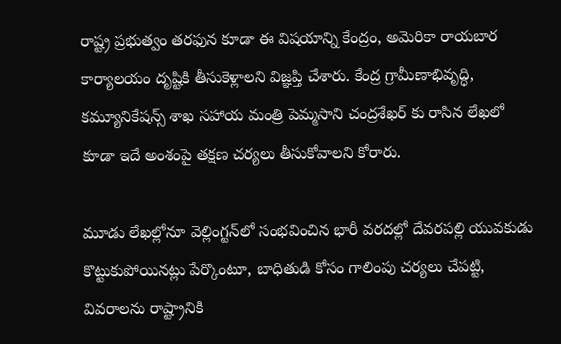రాష్ట్ర ప్రభుత్వం తరఫున కూడా ఈ విషయాన్ని కేంద్రం, అమెరికా రాయబార కార్యాలయం దృష్టికి తీసుకెళ్లాలని విజ్ఞప్తి చేశారు. కేంద్ర గ్రామీణాభివృద్ధి, కమ్యూనికేషన్స్ శాఖ సహాయ మంత్రి పెమ్మసాని చంద్రశేఖర్ కు రాసిన లేఖలో కూడా ఇదే అంశంపై తక్షణ చర్యలు తీసుకోవాలని కోరారు.

మూడు లేఖల్లోనూ వెల్లింగ్టన్‌లో సంభవించిన భారీ వరదల్లో దేవరపల్లి యువకుడు కొట్టుకుపోయినట్లు పేర్కొంటూ, బాధితుడి కోసం గాలింపు చర్యలు చేపట్టి, వివరాలను రాష్ట్రానికి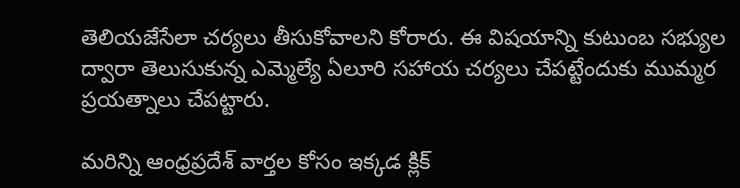తెలియజేసేలా చర్యలు తీసుకోవాలని కోరారు. ఈ విషయాన్ని కుటుంబ సభ్యుల ద్వారా తెలుసుకున్న ఎమ్మెల్యే ఏలూరి సహాయ చర్యలు చేపట్టేందుకు ముమ్మర ప్రయత్నాలు చేపట్టారు.

మరిన్ని ఆంధ్రప్రదేశ్ వార్తల కోసం ఇక్కడ క్లిక్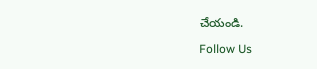చేయండి.

Follow Us